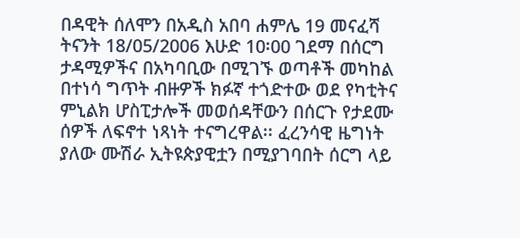በዳዊት ሰለሞን በአዲስ አበባ ሐምሌ 19 መናፈሻ ትናንት 18/05/2006 እሁድ 10፡00 ገደማ በሰርግ ታዳሚዎችና በአካባቢው በሚገኙ ወጣቶች መካከል በተነሳ ግጥት ብዙዎች ክፉኛ ተጎድተው ወደ የካቲትና ምኒልክ ሆስፒታሎች መወሰዳቸውን በሰርጉ የታደሙ ሰዎች ለፍኖተ ነጻነት ተናግረዋል፡፡ ፈረንሳዊ ዜግነት ያለው ሙሽራ ኢትዩጵያዊቷን በሚያገባበት ሰርግ ላይ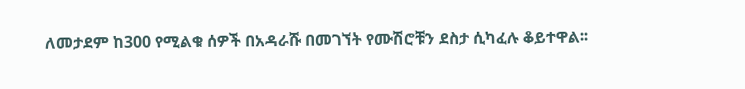ለመታደም ከ300 የሚልቁ ሰዎች በአዳራሹ በመገኘት የሙሽሮቹን ደስታ ሲካፈሉ ቆይተዋል፡፡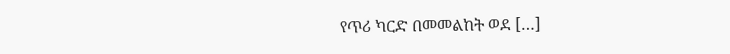የጥሪ ካርድ በመመልከት ወደ […]